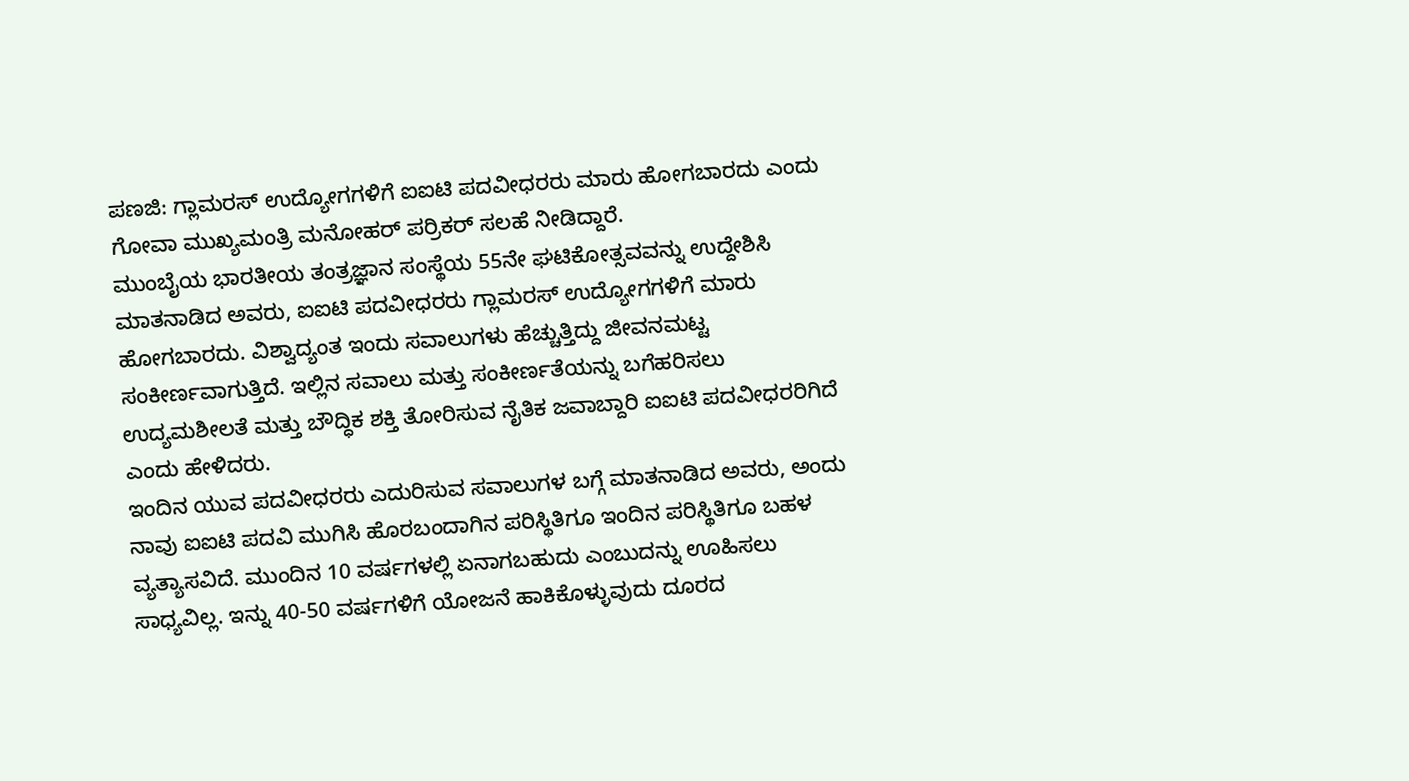ಪಣಜಿ: ಗ್ಲಾಮರಸ್ ಉದ್ಯೋಗಗಳಿಗೆ ಐಐಟಿ ಪದವೀಧರರು ಮಾರು ಹೋಗಬಾರದು ಎಂದು ಗೋವಾ ಮುಖ್ಯಮಂತ್ರಿ ಮನೋಹರ್ ಪರ್ರಿಕರ್ ಸಲಹೆ ನೀಡಿದ್ದಾರೆ.
ಮುಂಬೈಯ ಭಾರತೀಯ ತಂತ್ರಜ್ಞಾನ ಸಂಸ್ಥೆಯ 55ನೇ ಘಟಿಕೋತ್ಸವವನ್ನು ಉದ್ದೇಶಿಸಿ ಮಾತನಾಡಿದ ಅವರು, ಐಐಟಿ ಪದವೀಧರರು ಗ್ಲಾಮರಸ್ ಉದ್ಯೋಗಗಳಿಗೆ ಮಾರು ಹೋಗಬಾರದು. ವಿಶ್ವಾದ್ಯಂತ ಇಂದು ಸವಾಲುಗಳು ಹೆಚ್ಚುತ್ತಿದ್ದು ಜೀವನಮಟ್ಟ ಸಂಕೀರ್ಣವಾಗುತ್ತಿದೆ. ಇಲ್ಲಿನ ಸವಾಲು ಮತ್ತು ಸಂಕೀರ್ಣತೆಯನ್ನು ಬಗೆಹರಿಸಲು ಉದ್ಯಮಶೀಲತೆ ಮತ್ತು ಬೌದ್ಧಿಕ ಶಕ್ತಿ ತೋರಿಸುವ ನೈತಿಕ ಜವಾಬ್ದಾರಿ ಐಐಟಿ ಪದವೀಧರರಿಗಿದೆ ಎಂದು ಹೇಳಿದರು.
ಇಂದಿನ ಯುವ ಪದವೀಧರರು ಎದುರಿಸುವ ಸವಾಲುಗಳ ಬಗ್ಗೆ ಮಾತನಾಡಿದ ಅವರು, ಅಂದು ನಾವು ಐಐಟಿ ಪದವಿ ಮುಗಿಸಿ ಹೊರಬಂದಾಗಿನ ಪರಿಸ್ಥಿತಿಗೂ ಇಂದಿನ ಪರಿಸ್ಥಿತಿಗೂ ಬಹಳ ವ್ಯತ್ಯಾಸವಿದೆ. ಮುಂದಿನ 10 ವರ್ಷಗಳಲ್ಲಿ ಏನಾಗಬಹುದು ಎಂಬುದನ್ನು ಊಹಿಸಲು ಸಾಧ್ಯವಿಲ್ಲ. ಇನ್ನು 40-50 ವರ್ಷಗಳಿಗೆ ಯೋಜನೆ ಹಾಕಿಕೊಳ್ಳುವುದು ದೂರದ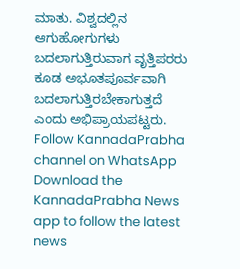ಮಾತು. ವಿಶ್ವದಲ್ಲಿನ ಆಗುಹೋಗುಗಳು ಬದಲಾಗುತ್ತಿರುವಾಗ ವೃತ್ತಿಪರರು ಕೂಡ ಅಭೂತಪೂರ್ವವಾಗಿ ಬದಲಾಗುತ್ತಿರಬೇಕಾಗುತ್ತದೆ ಎಂದು ಅಭಿಪ್ರಾಯಪಟ್ಟರು.
Follow KannadaPrabha channel on WhatsApp
Download the KannadaPrabha News app to follow the latest news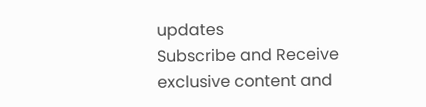updates
Subscribe and Receive exclusive content and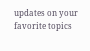updates on your favorite topics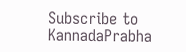Subscribe to KannadaPrabha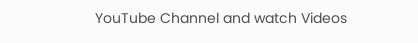YouTube Channel and watch Videos